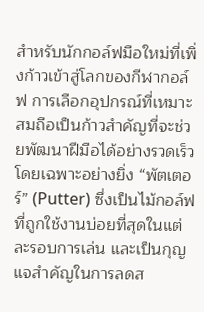สำหรับนักกอล์ฟมือใหม่ที่เพิ่งก้าวเข้าสู่โลกของกีฬากอล์ฟ การเลือกอุปกรณ์ที่เหมาะสมถือเป็นก้าวสำคัญที่จะช่วยพัฒนาฝีมือได้อย่างรวดเร็ว โดยเฉพาะอย่างยิ่ง “พัตเตอร์” (Putter) ซึ่งเป็นไม้กอล์ฟที่ถูกใช้งานบ่อยที่สุดในแต่ละรอบการเล่น และเป็นกุญแจสำคัญในการลดส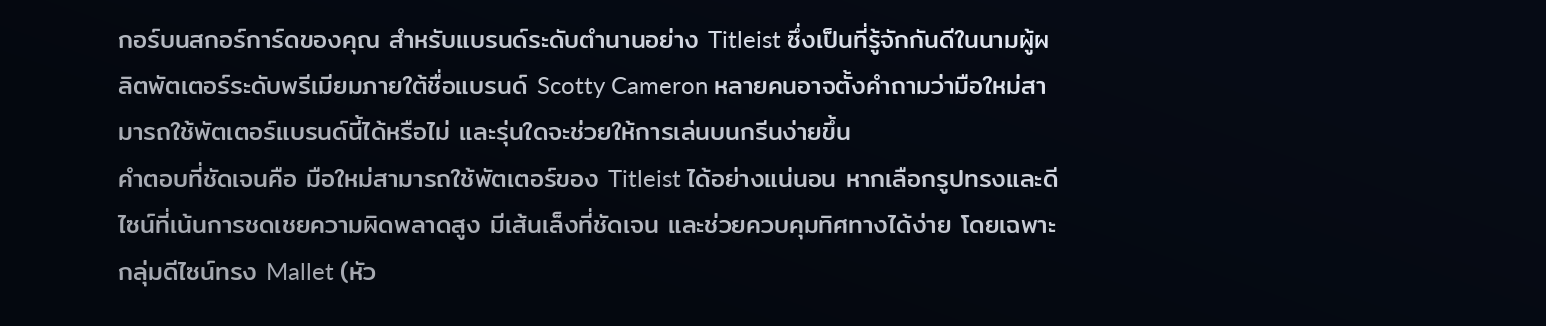กอร์บนสกอร์การ์ดของคุณ สำหรับแบรนด์ระดับตำนานอย่าง Titleist ซึ่งเป็นที่รู้จักกันดีในนามผู้ผลิตพัตเตอร์ระดับพรีเมียมภายใต้ชื่อแบรนด์ Scotty Cameron หลายคนอาจตั้งคำถามว่ามือใหม่สามารถใช้พัตเตอร์แบรนด์นี้ได้หรือไม่ และรุ่นใดจะช่วยให้การเล่นบนกรีนง่ายขึ้น
คำตอบที่ชัดเจนคือ มือใหม่สามารถใช้พัตเตอร์ของ Titleist ได้อย่างแน่นอน หากเลือกรูปทรงและดีไซน์ที่เน้นการชดเชยความผิดพลาดสูง มีเส้นเล็งที่ชัดเจน และช่วยควบคุมทิศทางได้ง่าย โดยเฉพาะกลุ่มดีไซน์ทรง Mallet (หัว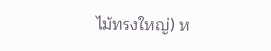ไม้ทรงใหญ่) ห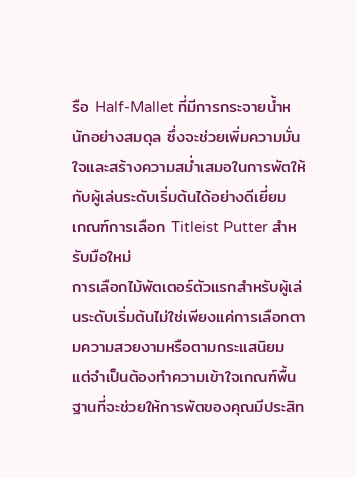รือ Half-Mallet ที่มีการกระจายน้ำหนักอย่างสมดุล ซึ่งจะช่วยเพิ่มความมั่นใจและสร้างความสม่ำเสมอในการพัตให้กับผู้เล่นระดับเริ่มต้นได้อย่างดีเยี่ยม
เกณฑ์การเลือก Titleist Putter สำหรับมือใหม่
การเลือกไม้พัตเตอร์ตัวแรกสำหรับผู้เล่นระดับเริ่มต้นไม่ใช่เพียงแค่การเลือกตามความสวยงามหรือตามกระแสนิยม แต่จำเป็นต้องทำความเข้าใจเกณฑ์พื้นฐานที่จะช่วยให้การพัตของคุณมีประสิท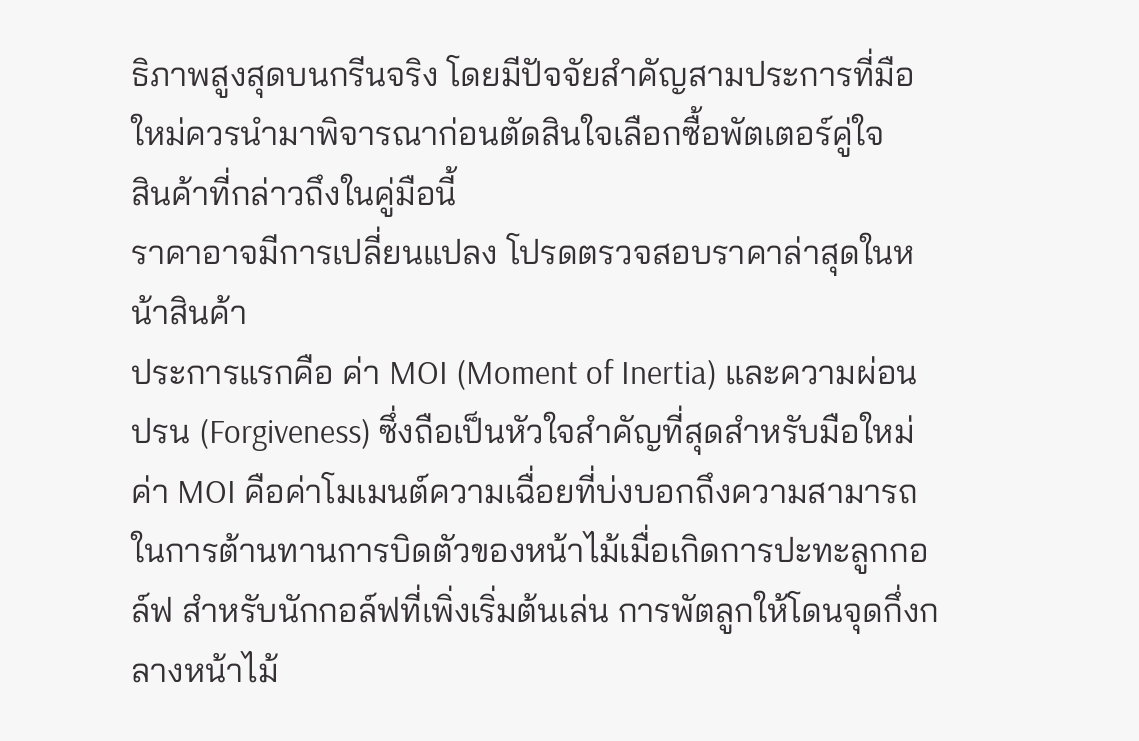ธิภาพสูงสุดบนกรีนจริง โดยมีปัจจัยสำคัญสามประการที่มือใหม่ควรนำมาพิจารณาก่อนตัดสินใจเลือกซื้อพัตเตอร์คู่ใจ
สินค้าที่กล่าวถึงในคู่มือนี้
ราคาอาจมีการเปลี่ยนแปลง โปรดตรวจสอบราคาล่าสุดในหน้าสินค้า
ประการแรกคือ ค่า MOI (Moment of Inertia) และความผ่อนปรน (Forgiveness) ซึ่งถือเป็นหัวใจสำคัญที่สุดสำหรับมือใหม่ ค่า MOI คือค่าโมเมนต์ความเฉื่อยที่บ่งบอกถึงความสามารถในการต้านทานการบิดตัวของหน้าไม้เมื่อเกิดการปะทะลูกกอล์ฟ สำหรับนักกอล์ฟที่เพิ่งเริ่มต้นเล่น การพัตลูกให้โดนจุดกึ่งกลางหน้าไม้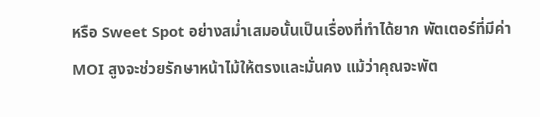หรือ Sweet Spot อย่างสม่ำเสมอนั้นเป็นเรื่องที่ทำได้ยาก พัตเตอร์ที่มีค่า MOI สูงจะช่วยรักษาหน้าไม้ให้ตรงและมั่นคง แม้ว่าคุณจะพัต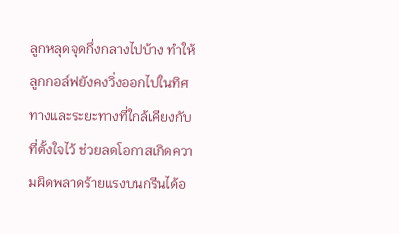ลูกหลุดจุดกึ่งกลางไปบ้าง ทำให้ลูกกอล์ฟยังคงวิ่งออกไปในทิศทางและระยะทางที่ใกล้เคียงกับที่ตั้งใจไว้ ช่วยลดโอกาสเกิดความผิดพลาดร้ายแรงบนกรีนได้อ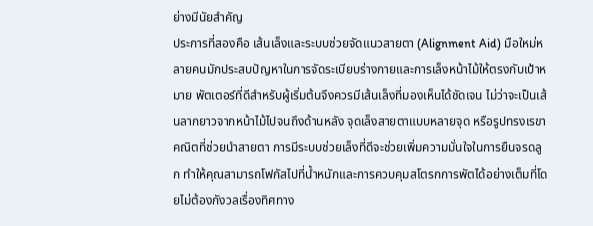ย่างมีนัยสำคัญ
ประการที่สองคือ เส้นเล็งและระบบช่วยจัดแนวสายตา (Alignment Aid) มือใหม่หลายคนมักประสบปัญหาในการจัดระเบียบร่างกายและการเล็งหน้าไม้ให้ตรงกับเป้าหมาย พัตเตอร์ที่ดีสำหรับผู้เริ่มต้นจึงควรมีเส้นเล็งที่มองเห็นได้ชัดเจน ไม่ว่าจะเป็นเส้นลากยาวจากหน้าไม้ไปจนถึงด้านหลัง จุดเล็งสายตาแบบหลายจุด หรือรูปทรงเรขาคณิตที่ช่วยนำสายตา การมีระบบช่วยเล็งที่ดีจะช่วยเพิ่มความมั่นใจในการยืนจรดลูก ทำให้คุณสามารถโฟกัสไปที่น้ำหนักและการควบคุมสโตรกการพัตได้อย่างเต็มที่โดยไม่ต้องกังวลเรื่องทิศทาง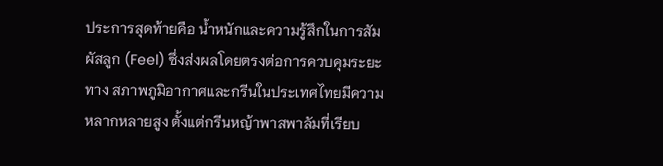ประการสุดท้ายคือ น้ำหนักและความรู้สึกในการสัมผัสลูก (Feel) ซึ่งส่งผลโดยตรงต่อการควบคุมระยะทาง สภาพภูมิอากาศและกรีนในประเทศไทยมีความหลากหลายสูง ตั้งแต่กรีนหญ้าพาสพาลัมที่เรียบ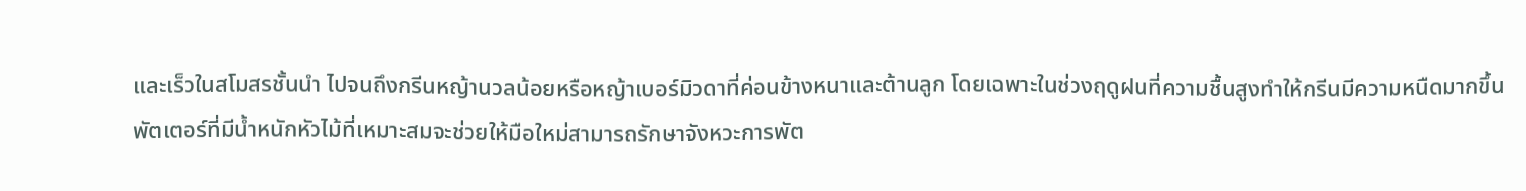และเร็วในสโมสรชั้นนำ ไปจนถึงกรีนหญ้านวลน้อยหรือหญ้าเบอร์มิวดาที่ค่อนข้างหนาและต้านลูก โดยเฉพาะในช่วงฤดูฝนที่ความชื้นสูงทำให้กรีนมีความหนืดมากขึ้น พัตเตอร์ที่มีน้ำหนักหัวไม้ที่เหมาะสมจะช่วยให้มือใหม่สามารถรักษาจังหวะการพัต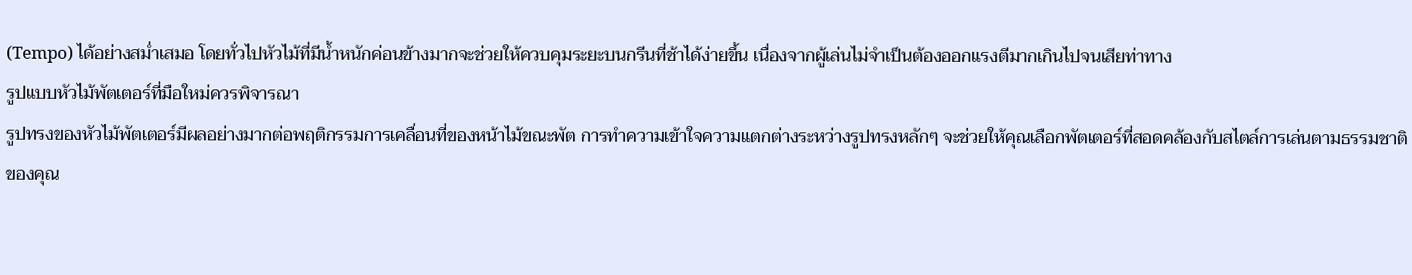(Tempo) ได้อย่างสม่ำเสมอ โดยทั่วไปหัวไม้ที่มีน้ำหนักค่อนข้างมากจะช่วยให้ควบคุมระยะบนกรีนที่ช้าได้ง่ายขึ้น เนื่องจากผู้เล่นไม่จำเป็นต้องออกแรงตีมากเกินไปจนเสียท่าทาง
รูปแบบหัวไม้พัตเตอร์ที่มือใหม่ควรพิจารณา
รูปทรงของหัวไม้พัตเตอร์มีผลอย่างมากต่อพฤติกรรมการเคลื่อนที่ของหน้าไม้ขณะพัต การทำความเข้าใจความแตกต่างระหว่างรูปทรงหลักๆ จะช่วยให้คุณเลือกพัตเตอร์ที่สอดคล้องกับสไตล์การเล่นตามธรรมชาติของคุณ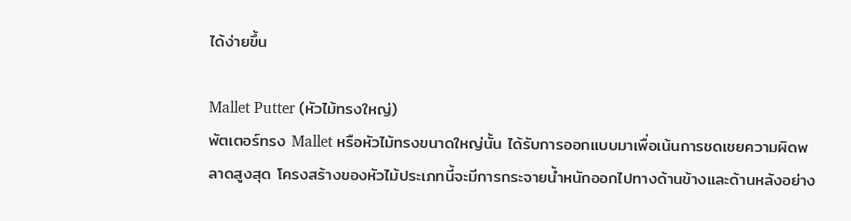ได้ง่ายขึ้น

Mallet Putter (หัวไม้ทรงใหญ่)
พัตเตอร์ทรง Mallet หรือหัวไม้ทรงขนาดใหญ่นั้น ได้รับการออกแบบมาเพื่อเน้นการชดเชยความผิดพลาดสูงสุด โครงสร้างของหัวไม้ประเภทนี้จะมีการกระจายน้ำหนักออกไปทางด้านข้างและด้านหลังอย่าง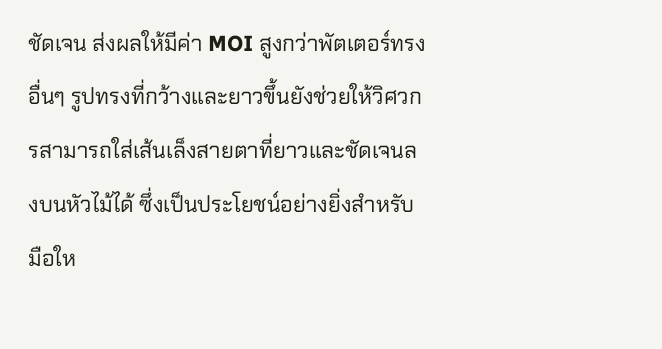ชัดเจน ส่งผลให้มีค่า MOI สูงกว่าพัตเตอร์ทรงอื่นๆ รูปทรงที่กว้างและยาวขึ้นยังช่วยให้วิศวกรสามารถใส่เส้นเล็งสายตาที่ยาวและชัดเจนลงบนหัวไม้ได้ ซึ่งเป็นประโยชน์อย่างยิ่งสำหรับมือให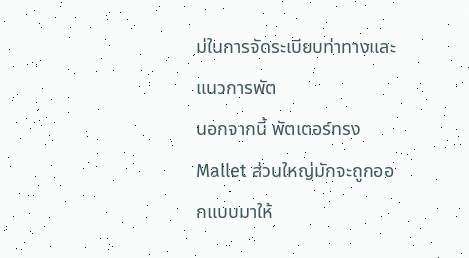ม่ในการจัดระเบียบท่าทางและแนวการพัต
นอกจากนี้ พัตเตอร์ทรง Mallet ส่วนใหญ่มักจะถูกออกแบบมาให้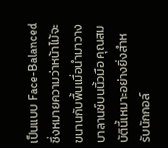เป็นแบบ Face-Balanced ซึ่งหมายความว่าหน้าไม้จะขนานกับพื้นเมื่อนำมาวางบาลานซ์บนนิ้วมือ คุณสมบัตินี้เหมาะอย่างยิ่งสำหรับนักกอล์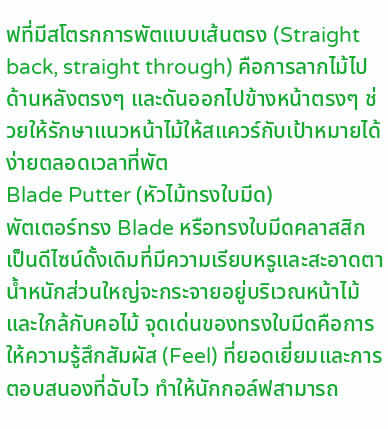ฟที่มีสโตรกการพัตแบบเส้นตรง (Straight back, straight through) คือการลากไม้ไปด้านหลังตรงๆ และดันออกไปข้างหน้าตรงๆ ช่วยให้รักษาแนวหน้าไม้ให้สแควร์กับเป้าหมายได้ง่ายตลอดเวลาที่พัต
Blade Putter (หัวไม้ทรงใบมีด)
พัตเตอร์ทรง Blade หรือทรงใบมีดคลาสสิก เป็นดีไซน์ดั้งเดิมที่มีความเรียบหรูและสะอาดตา น้ำหนักส่วนใหญ่จะกระจายอยู่บริเวณหน้าไม้และใกล้กับคอไม้ จุดเด่นของทรงใบมีดคือการให้ความรู้สึกสัมผัส (Feel) ที่ยอดเยี่ยมและการตอบสนองที่ฉับไว ทำให้นักกอล์ฟสามารถ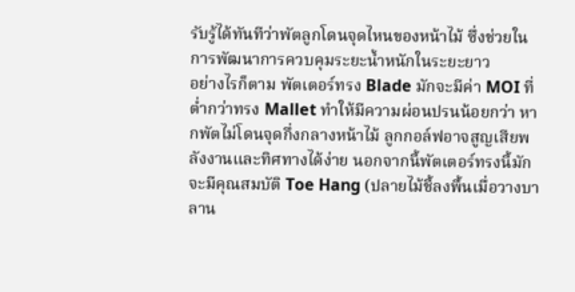รับรู้ได้ทันทีว่าพัตลูกโดนจุดไหนของหน้าไม้ ซึ่งช่วยในการพัฒนาการควบคุมระยะน้ำหนักในระยะยาว
อย่างไรก็ตาม พัตเตอร์ทรง Blade มักจะมีค่า MOI ที่ต่ำกว่าทรง Mallet ทำให้มีความผ่อนปรนน้อยกว่า หากพัตไม่โดนจุดกึ่งกลางหน้าไม้ ลูกกอล์ฟอาจสูญเสียพลังงานและทิศทางได้ง่าย นอกจากนี้พัตเตอร์ทรงนี้มักจะมีคุณสมบัติ Toe Hang (ปลายไม้ชี้ลงพื้นเมื่อวางบาลาน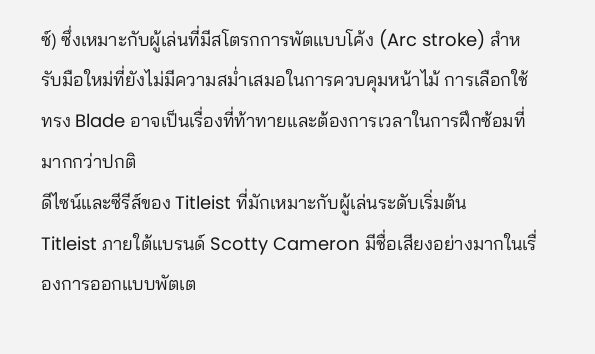ซ์) ซึ่งเหมาะกับผู้เล่นที่มีสโตรกการพัตแบบโค้ง (Arc stroke) สำหรับมือใหม่ที่ยังไม่มีความสม่ำเสมอในการควบคุมหน้าไม้ การเลือกใช้ทรง Blade อาจเป็นเรื่องที่ท้าทายและต้องการเวลาในการฝึกซ้อมที่มากกว่าปกติ
ดีไซน์และซีรีส์ของ Titleist ที่มักเหมาะกับผู้เล่นระดับเริ่มต้น
Titleist ภายใต้แบรนด์ Scotty Cameron มีชื่อเสียงอย่างมากในเรื่องการออกแบบพัตเต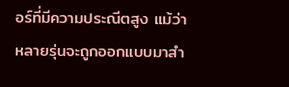อร์ที่มีความประณีตสูง แม้ว่าหลายรุ่นจะถูกออกแบบมาสำ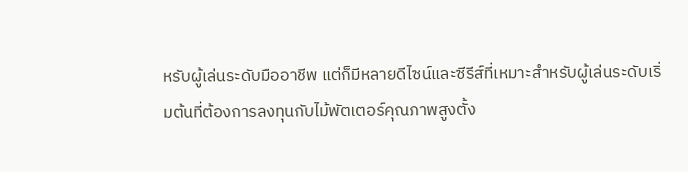หรับผู้เล่นระดับมืออาชีพ แต่ก็มีหลายดีไซน์และซีรีส์ที่เหมาะสำหรับผู้เล่นระดับเริ่มต้นที่ต้องการลงทุนกับไม้พัตเตอร์คุณภาพสูงตั้ง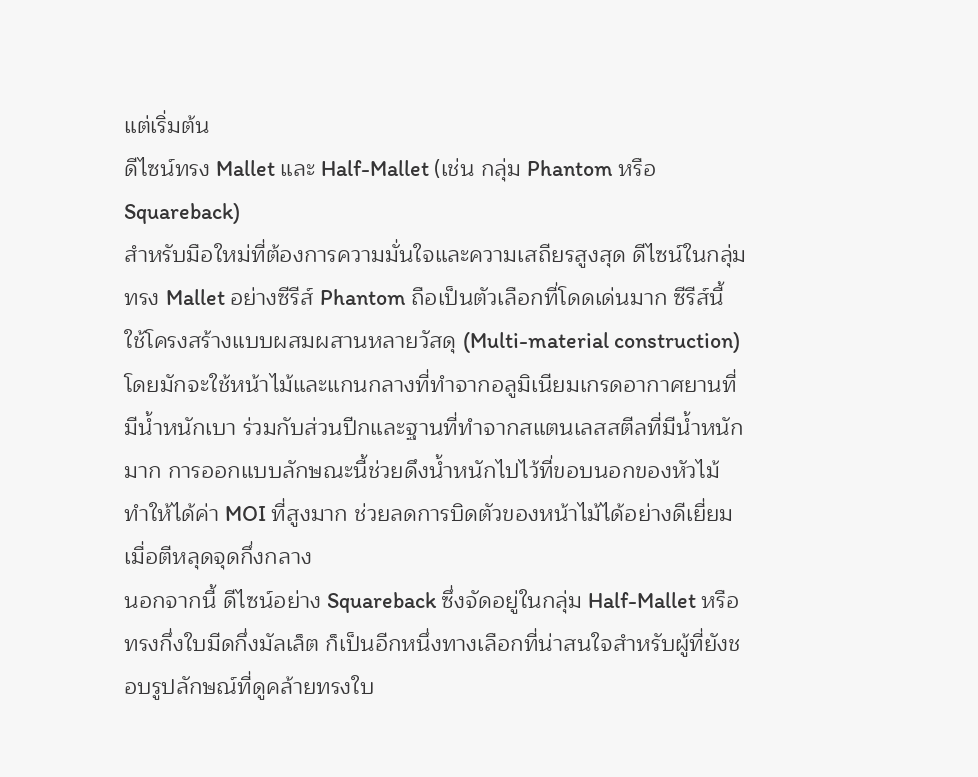แต่เริ่มต้น
ดีไซน์ทรง Mallet และ Half-Mallet (เช่น กลุ่ม Phantom หรือ Squareback)
สำหรับมือใหม่ที่ต้องการความมั่นใจและความเสถียรสูงสุด ดีไซน์ในกลุ่มทรง Mallet อย่างซีรีส์ Phantom ถือเป็นตัวเลือกที่โดดเด่นมาก ซีรีส์นี้ใช้โครงสร้างแบบผสมผสานหลายวัสดุ (Multi-material construction) โดยมักจะใช้หน้าไม้และแกนกลางที่ทำจากอลูมิเนียมเกรดอากาศยานที่มีน้ำหนักเบา ร่วมกับส่วนปีกและฐานที่ทำจากสแตนเลสสตีลที่มีน้ำหนักมาก การออกแบบลักษณะนี้ช่วยดึงน้ำหนักไปไว้ที่ขอบนอกของหัวไม้ ทำให้ได้ค่า MOI ที่สูงมาก ช่วยลดการบิดตัวของหน้าไม้ได้อย่างดีเยี่ยมเมื่อตีหลุดจุดกึ่งกลาง
นอกจากนี้ ดีไซน์อย่าง Squareback ซึ่งจัดอยู่ในกลุ่ม Half-Mallet หรือทรงกึ่งใบมีดกึ่งมัลเล็ต ก็เป็นอีกหนึ่งทางเลือกที่น่าสนใจสำหรับผู้ที่ยังชอบรูปลักษณ์ที่ดูคล้ายทรงใบ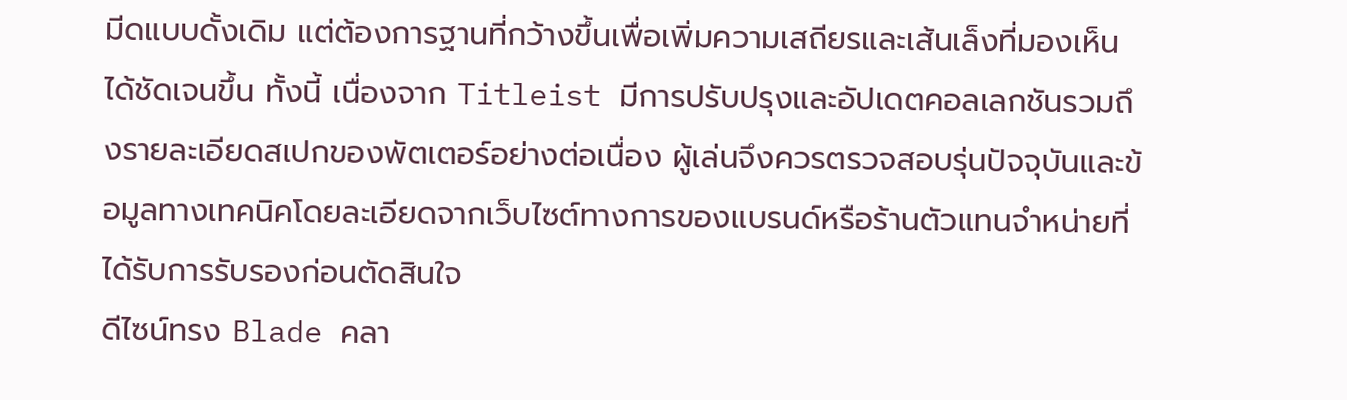มีดแบบดั้งเดิม แต่ต้องการฐานที่กว้างขึ้นเพื่อเพิ่มความเสถียรและเส้นเล็งที่มองเห็นได้ชัดเจนขึ้น ทั้งนี้ เนื่องจาก Titleist มีการปรับปรุงและอัปเดตคอลเลกชันรวมถึงรายละเอียดสเปกของพัตเตอร์อย่างต่อเนื่อง ผู้เล่นจึงควรตรวจสอบรุ่นปัจจุบันและข้อมูลทางเทคนิคโดยละเอียดจากเว็บไซต์ทางการของแบรนด์หรือร้านตัวแทนจำหน่ายที่ได้รับการรับรองก่อนตัดสินใจ
ดีไซน์ทรง Blade คลา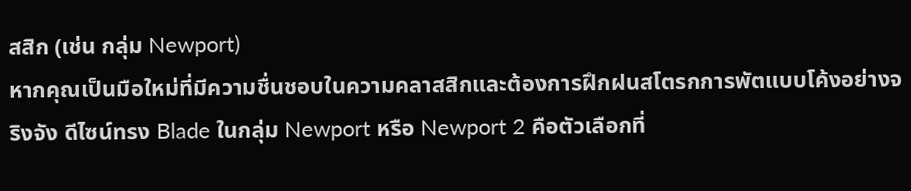สสิก (เช่น กลุ่ม Newport)
หากคุณเป็นมือใหม่ที่มีความชื่นชอบในความคลาสสิกและต้องการฝึกฝนสโตรกการพัตแบบโค้งอย่างจริงจัง ดีไซน์ทรง Blade ในกลุ่ม Newport หรือ Newport 2 คือตัวเลือกที่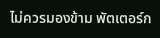ไม่ควรมองข้าม พัตเตอร์ก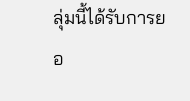ลุ่มนี้ได้รับการยอ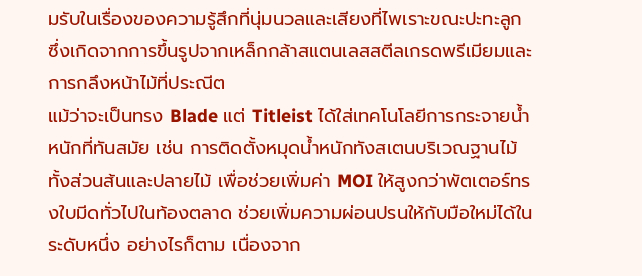มรับในเรื่องของความรู้สึกที่นุ่มนวลและเสียงที่ไพเราะขณะปะทะลูก ซึ่งเกิดจากการขึ้นรูปจากเหล็กกล้าสแตนเลสสตีลเกรดพรีเมียมและการกลึงหน้าไม้ที่ประณีต
แม้ว่าจะเป็นทรง Blade แต่ Titleist ได้ใส่เทคโนโลยีการกระจายน้ำหนักที่ทันสมัย เช่น การติดตั้งหมุดน้ำหนักทังสเตนบริเวณฐานไม้ทั้งส่วนส้นและปลายไม้ เพื่อช่วยเพิ่มค่า MOI ให้สูงกว่าพัตเตอร์ทรงใบมีดทั่วไปในท้องตลาด ช่วยเพิ่มความผ่อนปรนให้กับมือใหม่ได้ในระดับหนึ่ง อย่างไรก็ตาม เนื่องจาก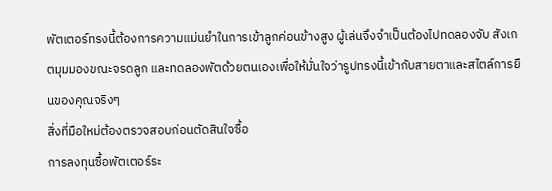พัตเตอร์ทรงนี้ต้องการความแม่นยำในการเข้าลูกค่อนข้างสูง ผู้เล่นจึงจำเป็นต้องไปทดลองจับ สังเกตมุมมองขณะจรดลูก และทดลองพัตด้วยตนเองเพื่อให้มั่นใจว่ารูปทรงนี้เข้ากับสายตาและสไตล์การยืนของคุณจริงๆ
สิ่งที่มือใหม่ต้องตรวจสอบก่อนตัดสินใจซื้อ
การลงทุนซื้อพัตเตอร์ระ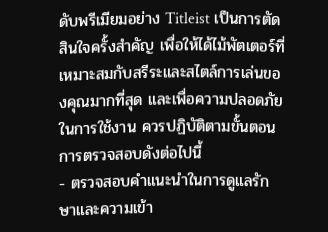ดับพรีเมียมอย่าง Titleist เป็นการตัดสินใจครั้งสำคัญ เพื่อให้ได้ไม้พัตเตอร์ที่เหมาะสมกับสรีระและสไตล์การเล่นของคุณมากที่สุด และเพื่อความปลอดภัยในการใช้งาน ควรปฏิบัติตามขั้นตอนการตรวจสอบดังต่อไปนี้
- ตรวจสอบคำแนะนำในการดูแลรักษาและความเข้า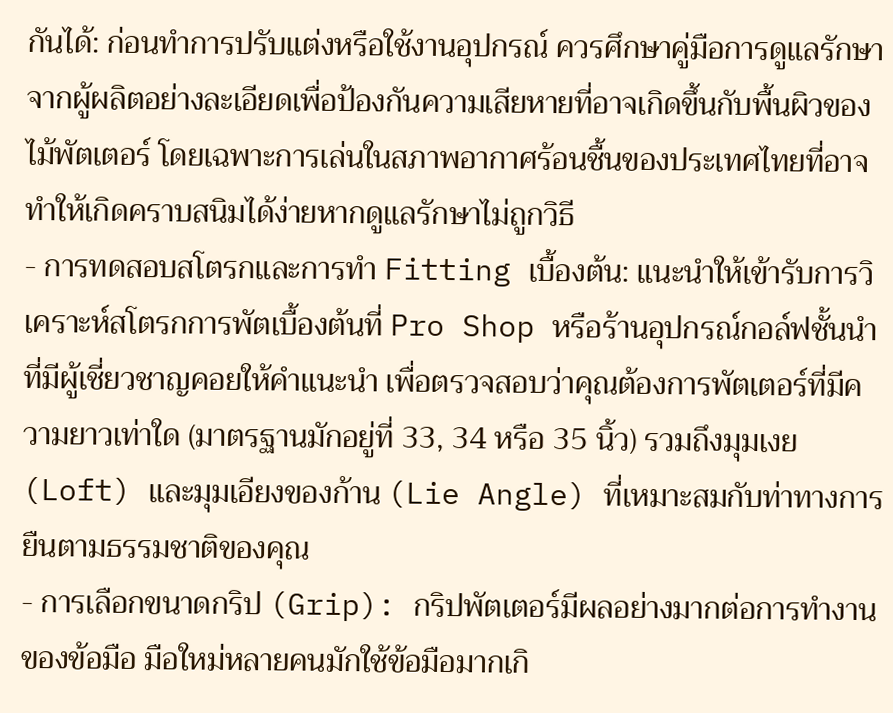กันได้: ก่อนทำการปรับแต่งหรือใช้งานอุปกรณ์ ควรศึกษาคู่มือการดูแลรักษาจากผู้ผลิตอย่างละเอียดเพื่อป้องกันความเสียหายที่อาจเกิดขึ้นกับพื้นผิวของไม้พัตเตอร์ โดยเฉพาะการเล่นในสภาพอากาศร้อนชื้นของประเทศไทยที่อาจทำให้เกิดคราบสนิมได้ง่ายหากดูแลรักษาไม่ถูกวิธี
- การทดสอบสโตรกและการทำ Fitting เบื้องต้น: แนะนำให้เข้ารับการวิเคราะห์สโตรกการพัตเบื้องต้นที่ Pro Shop หรือร้านอุปกรณ์กอล์ฟชั้นนำที่มีผู้เชี่ยวชาญคอยให้คำแนะนำ เพื่อตรวจสอบว่าคุณต้องการพัตเตอร์ที่มีความยาวเท่าใด (มาตรฐานมักอยู่ที่ 33, 34 หรือ 35 นิ้ว) รวมถึงมุมเงย (Loft) และมุมเอียงของก้าน (Lie Angle) ที่เหมาะสมกับท่าทางการยืนตามธรรมชาติของคุณ
- การเลือกขนาดกริป (Grip): กริปพัตเตอร์มีผลอย่างมากต่อการทำงานของข้อมือ มือใหม่หลายคนมักใช้ข้อมือมากเกิ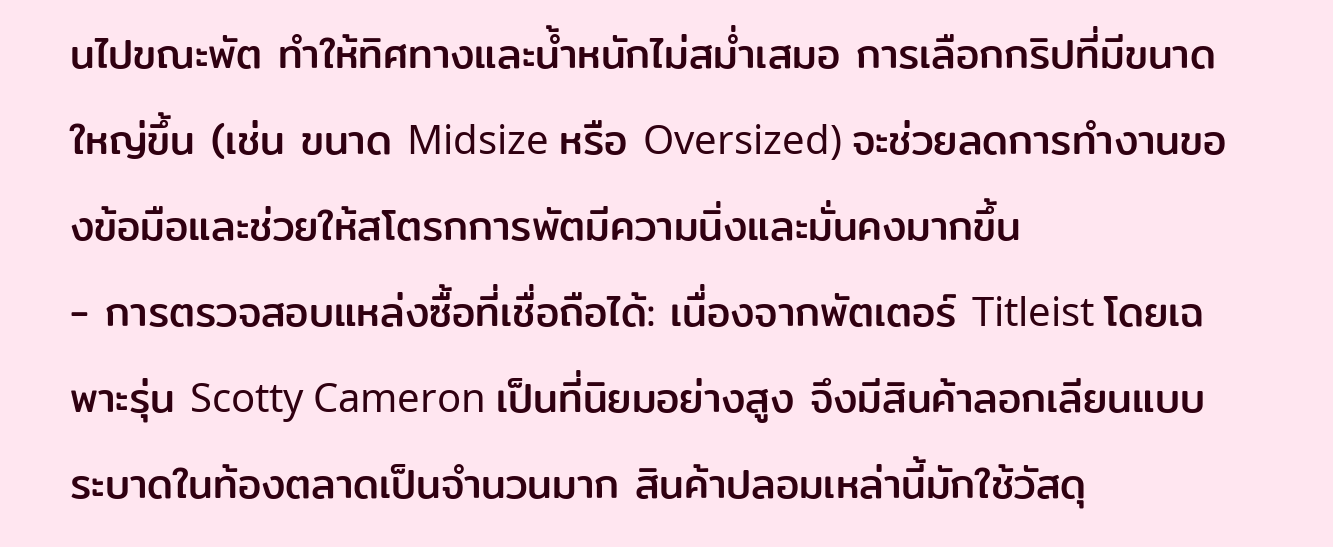นไปขณะพัต ทำให้ทิศทางและน้ำหนักไม่สม่ำเสมอ การเลือกกริปที่มีขนาดใหญ่ขึ้น (เช่น ขนาด Midsize หรือ Oversized) จะช่วยลดการทำงานของข้อมือและช่วยให้สโตรกการพัตมีความนิ่งและมั่นคงมากขึ้น
- การตรวจสอบแหล่งซื้อที่เชื่อถือได้: เนื่องจากพัตเตอร์ Titleist โดยเฉพาะรุ่น Scotty Cameron เป็นที่นิยมอย่างสูง จึงมีสินค้าลอกเลียนแบบระบาดในท้องตลาดเป็นจำนวนมาก สินค้าปลอมเหล่านี้มักใช้วัสดุ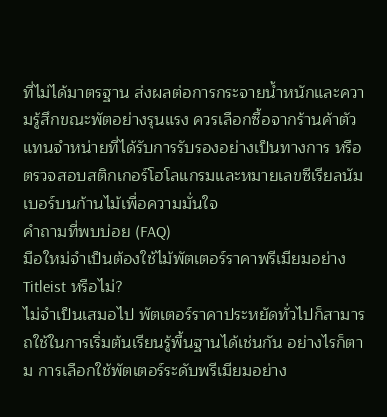ที่ไม่ได้มาตรฐาน ส่งผลต่อการกระจายน้ำหนักและความรู้สึกขณะพัตอย่างรุนแรง ควรเลือกซื้อจากร้านค้าตัวแทนจำหน่ายที่ได้รับการรับรองอย่างเป็นทางการ หรือตรวจสอบสติกเกอร์โฮโลแกรมและหมายเลขซีเรียลนัมเบอร์บนก้านไม้เพื่อความมั่นใจ
คำถามที่พบบ่อย (FAQ)
มือใหม่จำเป็นต้องใช้ไม้พัตเตอร์ราคาพรีเมียมอย่าง Titleist หรือไม่?
ไม่จำเป็นเสมอไป พัตเตอร์ราคาประหยัดทั่วไปก็สามารถใช้ในการเริ่มต้นเรียนรู้พื้นฐานได้เช่นกัน อย่างไรก็ตาม การเลือกใช้พัตเตอร์ระดับพรีเมียมอย่าง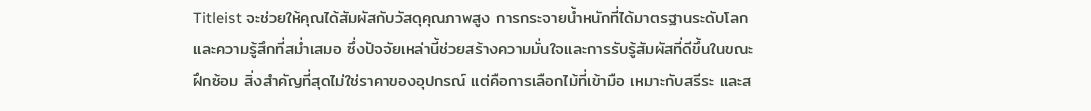Titleist จะช่วยให้คุณได้สัมผัสกับวัสดุคุณภาพสูง การกระจายน้ำหนักที่ได้มาตรฐานระดับโลก และความรู้สึกที่สม่ำเสมอ ซึ่งปัจจัยเหล่านี้ช่วยสร้างความมั่นใจและการรับรู้สัมผัสที่ดีขึ้นในขณะฝึกซ้อม สิ่งสำคัญที่สุดไม่ใช่ราคาของอุปกรณ์ แต่คือการเลือกไม้ที่เข้ามือ เหมาะกับสรีระ และส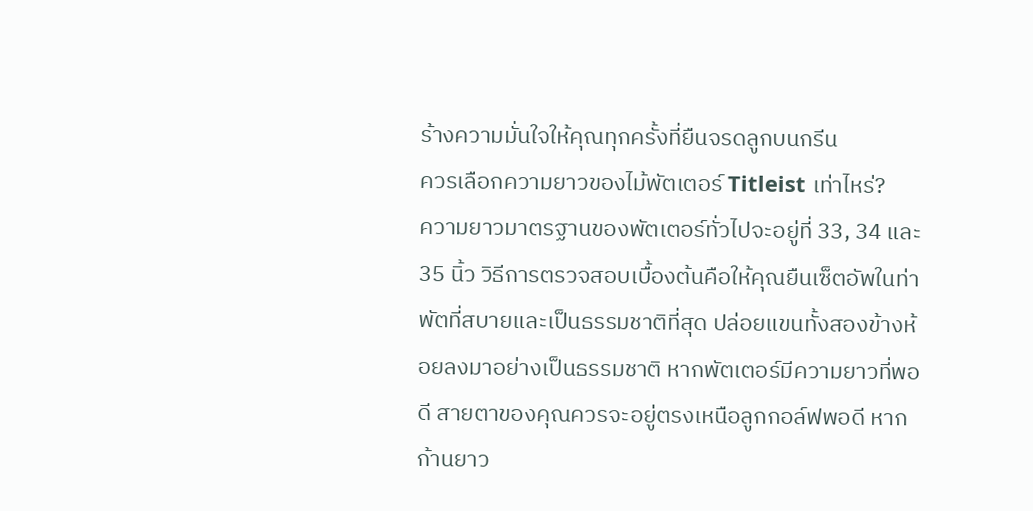ร้างความมั่นใจให้คุณทุกครั้งที่ยืนจรดลูกบนกรีน
ควรเลือกความยาวของไม้พัตเตอร์ Titleist เท่าไหร่?
ความยาวมาตรฐานของพัตเตอร์ทั่วไปจะอยู่ที่ 33, 34 และ 35 นิ้ว วิธีการตรวจสอบเบื้องต้นคือให้คุณยืนเซ็ตอัพในท่าพัตที่สบายและเป็นธรรมชาติที่สุด ปล่อยแขนทั้งสองข้างห้อยลงมาอย่างเป็นธรรมชาติ หากพัตเตอร์มีความยาวที่พอดี สายตาของคุณควรจะอยู่ตรงเหนือลูกกอล์ฟพอดี หากก้านยาว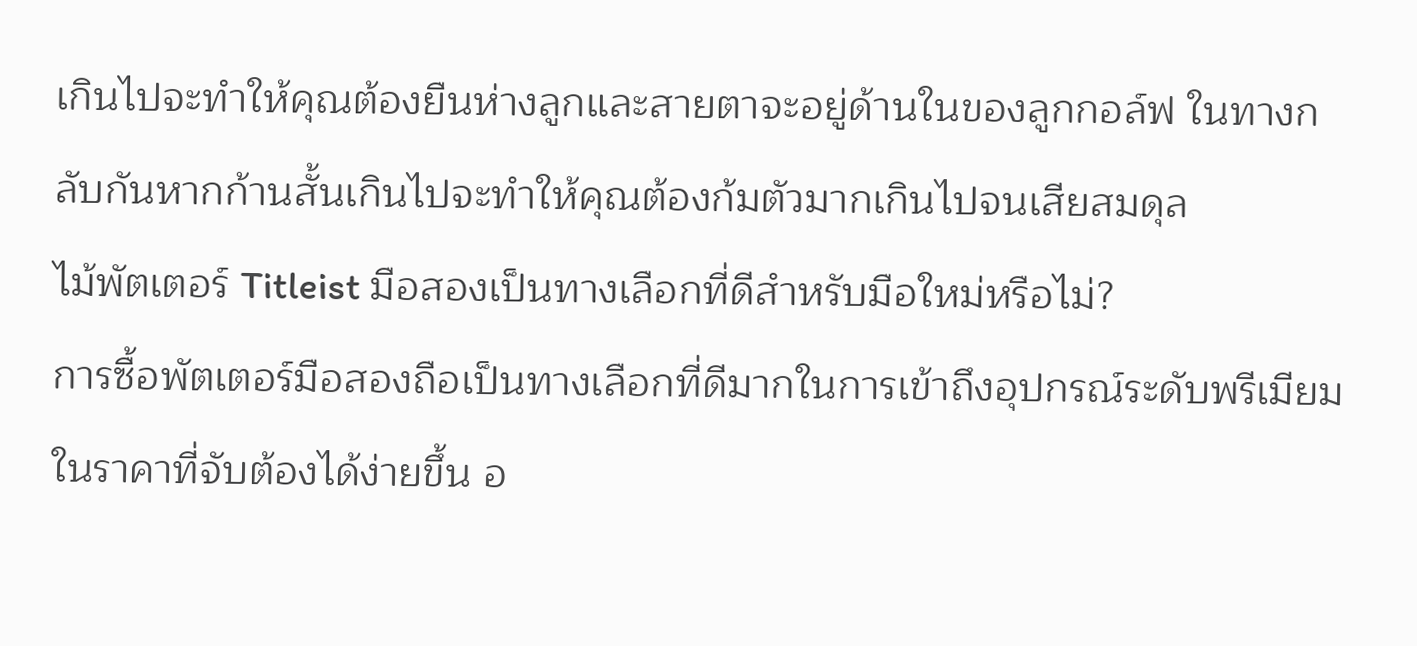เกินไปจะทำให้คุณต้องยืนห่างลูกและสายตาจะอยู่ด้านในของลูกกอล์ฟ ในทางกลับกันหากก้านสั้นเกินไปจะทำให้คุณต้องก้มตัวมากเกินไปจนเสียสมดุล
ไม้พัตเตอร์ Titleist มือสองเป็นทางเลือกที่ดีสำหรับมือใหม่หรือไม่?
การซื้อพัตเตอร์มือสองถือเป็นทางเลือกที่ดีมากในการเข้าถึงอุปกรณ์ระดับพรีเมียมในราคาที่จับต้องได้ง่ายขึ้น อ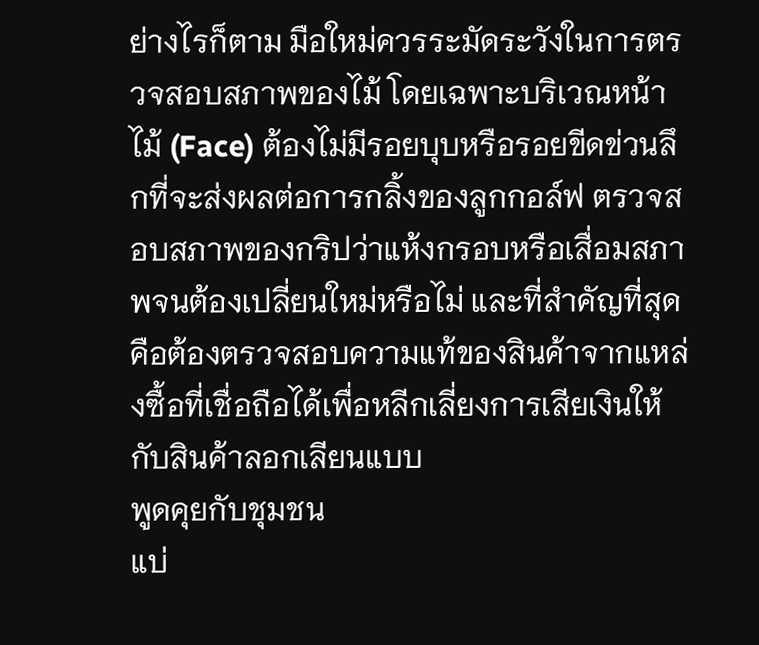ย่างไรก็ตาม มือใหม่ควรระมัดระวังในการตรวจสอบสภาพของไม้ โดยเฉพาะบริเวณหน้าไม้ (Face) ต้องไม่มีรอยบุบหรือรอยขีดข่วนลึกที่จะส่งผลต่อการกลิ้งของลูกกอล์ฟ ตรวจสอบสภาพของกริปว่าแห้งกรอบหรือเสื่อมสภาพจนต้องเปลี่ยนใหม่หรือไม่ และที่สำคัญที่สุดคือต้องตรวจสอบความแท้ของสินค้าจากแหล่งซื้อที่เชื่อถือได้เพื่อหลีกเลี่ยงการเสียเงินให้กับสินค้าลอกเลียนแบบ
พูดคุยกับชุมชน
แบ่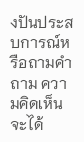งปันประสบการณ์หรือถามคำถาม ความคิดเห็นจะได้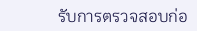รับการตรวจสอบก่อ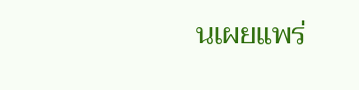นเผยแพร่